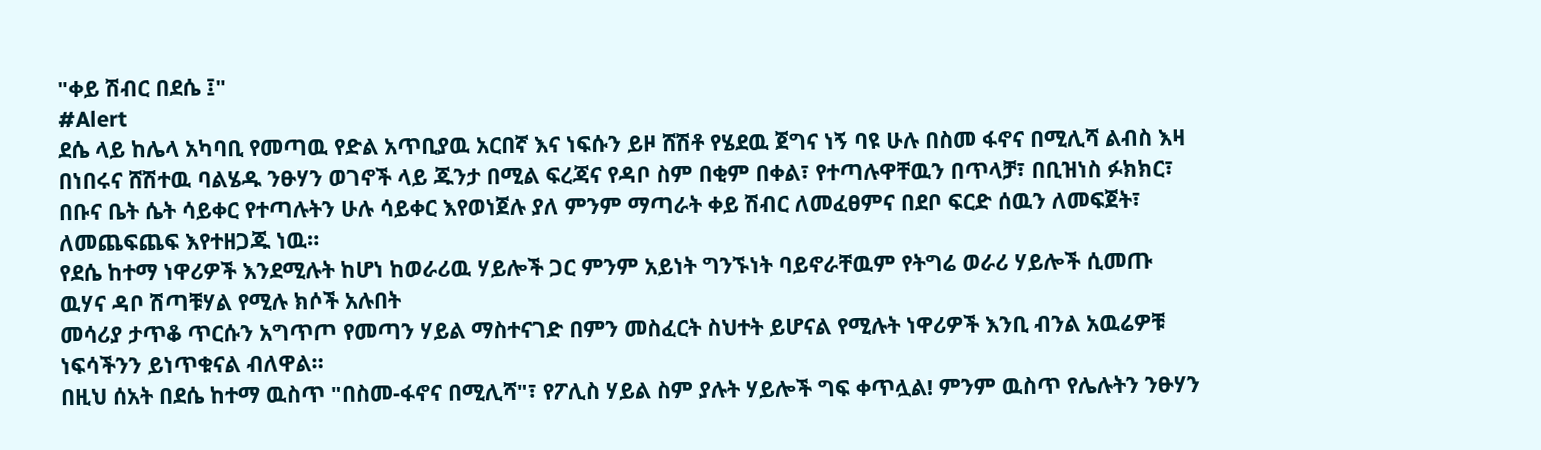"ቀይ ሽብር በደሴ ፤"
#Alert
ደሴ ላይ ከሌላ አካባቢ የመጣዉ የድል አጥቢያዉ አርበኛ እና ነፍሱን ይዞ ሸሽቶ የሄደዉ ጀግና ነኝ ባዩ ሁሉ በስመ ፋኖና በሚሊሻ ልብስ እዛ በነበሩና ሸሽተዉ ባልሄዱ ንፁሃን ወገኖች ላይ ጁንታ በሚል ፍረጃና የዳቦ ስም በቂም በቀል፣ የተጣሉዋቸዉን በጥላቻ፣ በቢዝነስ ፉክክር፣ በቡና ቤት ሴት ሳይቀር የተጣሉትን ሁሉ ሳይቀር እየወነጀሉ ያለ ምንም ማጣራት ቀይ ሽብር ለመፈፀምና በደቦ ፍርድ ሰዉን ለመፍጀት፣ ለመጨፍጨፍ እየተዘጋጁ ነዉ።
የደሴ ከተማ ነዋሪዎች እንደሚሉት ከሆነ ከወራሪዉ ሃይሎች ጋር ምንም አይነት ግንኙነት ባይኖራቸዉም የትግሬ ወራሪ ሃይሎች ሲመጡ ዉሃና ዳቦ ሽጣቹሃል የሚሉ ክሶች አሉበት
መሳሪያ ታጥቆ ጥርሱን አግጥጦ የመጣን ሃይል ማስተናገድ በምን መስፈርት ስህተት ይሆናል የሚሉት ነዋሪዎች እንቢ ብንል አዉሬዎቹ ነፍሳችንን ይነጥቁናል ብለዋል።
በዚህ ሰአት በደሴ ከተማ ዉስጥ "በስመ-ፋኖና በሚሊሻ"፣ የፖሊስ ሃይል ስም ያሉት ሃይሎች ግፍ ቀጥሏል! ምንም ዉስጥ የሌሉትን ንፁሃን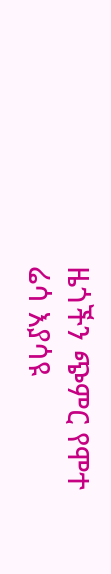ዜጎችን ጭምር የሞተ ሬሳ እያሳዩ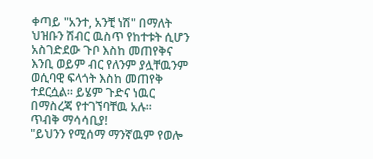ቀጣይ "አንተ, አንቺ ነሽ" በማለት ህዝቡን ሽብር ዉስጥ የከተቱት ሲሆን አስገድደው ጉቦ እስከ መጠየቅና እንቢ ወይም ብር የለንም ያሏቸዉንም ወሲባዊ ፍላጎት እስከ መጠየቅ ተደርሷል። ይሄም ጉድና ነዉር በማስረጃ የተገኘባቸዉ አሉ።
ጥብቅ ማሳሳቢያ!
"ይህንን የሚሰማ ማንኛዉም የወሎ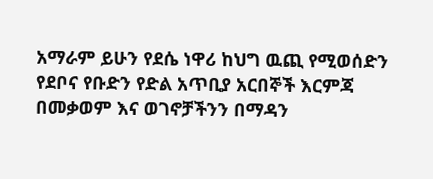አማራም ይሁን የደሴ ነዋሪ ከህግ ዉጪ የሚወሰድን የደቦና የቡድን የድል አጥቢያ አርበኞች እርምጃ በመቃወም እና ወገኖቻችንን በማዳን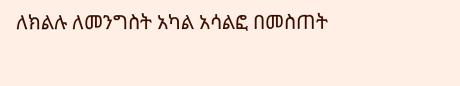ለክልሉ ለመንግስት አካል አሳልፎ በመስጠት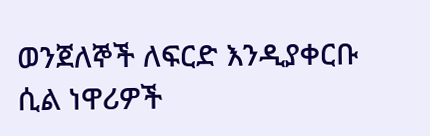ወንጀለኞች ለፍርድ እንዲያቀርቡ ሲል ነዋሪዎች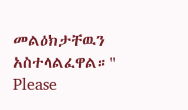መልዕክታቸዉን አስተላልፈዋል።"
Please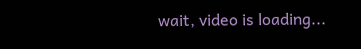wait, video is loading...